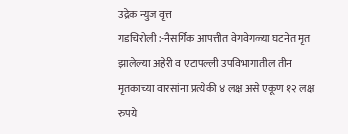उद्रेक न्युज वृत्त
गडचिरोली :-नैसर्गिक आपत्तीत वेगवेगळ्या घटनेत मृत झालेल्या अहेरी व एटापल्ली उपविभागातील तीन मृतकाच्या वारसांना प्रत्येकी ४ लक्ष असे एकूण १२ लक्ष रुपये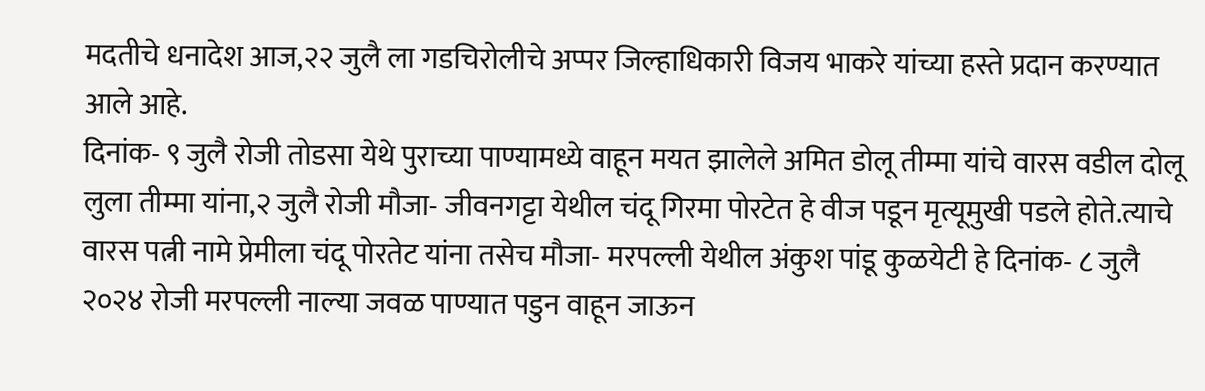मदतीचे धनादेश आज,२२ जुलै ला गडचिरोलीचे अप्पर जिल्हाधिकारी विजय भाकरे यांच्या हस्ते प्रदान करण्यात आले आहे.
दिनांक- ९ जुलै रोजी तोडसा येथे पुराच्या पाण्यामध्ये वाहून मयत झालेले अमित डोलू तीम्मा यांचे वारस वडील दोलू लुला तीम्मा यांना,२ जुलै रोजी मौजा- जीवनगट्टा येथील चंदू गिरमा पोरटेत हे वीज पडून मृत्यूमुखी पडले होते.त्याचे वारस पत्नी नामे प्रेमीला चंदू पोरतेट यांना तसेच मौजा- मरपल्ली येथील अंकुश पांडू कुळयेटी हे दिनांक- ८ जुलै २०२४ रोजी मरपल्ली नाल्या जवळ पाण्यात पडुन वाहून जाऊन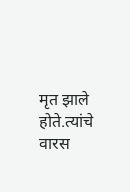मृत झाले होते.त्यांचे वारस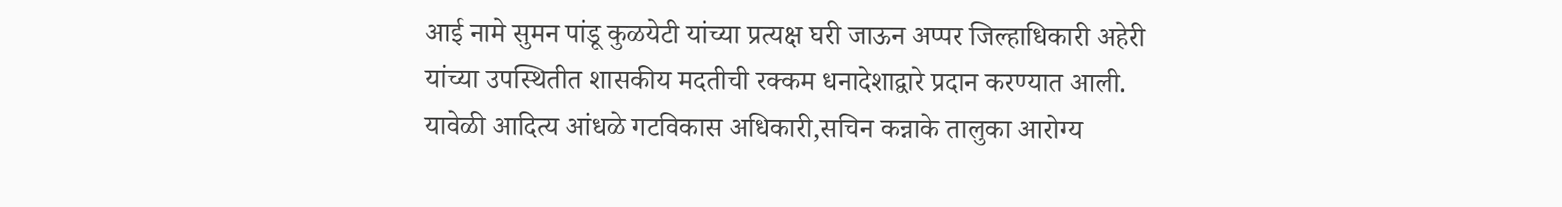आई नामे सुमन पांडू कुळयेटी यांच्या प्रत्यक्ष घरी जाऊन अप्पर जिल्हाधिकारी अहेरी यांच्या उपस्थितीत शासकीय मदतीची रक्कम धनादेशाद्वारे प्रदान करण्यात आली.
यावेळी आदित्य आंधळे गटविकास अधिकारी,सचिन कन्नाके तालुका आरोग्य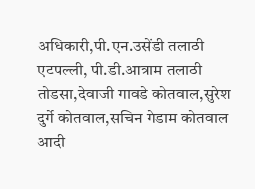अधिकारी,पी.एन.उसेंडी तलाठी एटपल्ली, पी.डी.आत्राम तलाठी तोडसा,देवाजी गावडे कोतवाल,सुरेश दुर्गे कोतवाल,सचिन गेडाम कोतवाल आदी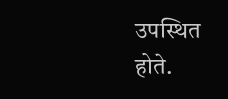उपस्थित होते.